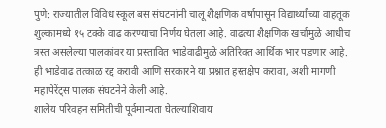पुणे: राज्यातील विविध स्कूल बस संघटनांनी चालू शैक्षणिक वर्षापासून विद्यार्थ्यांच्या वाहतूक शुल्कामध्ये १५ टक्के वाढ करण्याचा निर्णय घेतला आहे. वाढत्या शैक्षणिक खर्चामुळे आधीच त्रस्त असलेल्या पालकांवर या प्रस्तावित भाडेवाढीमुळे अतिरिक्त आर्थिक भार पडणार आहे. ही भाडेवाढ तत्काळ रद्द करावी आणि सरकारने या प्रश्नात हस्तक्षेप करावा, अशी मागणी महापेरेंट्स पालक संघटनेने केली आहे.
शालेय परिवहन समितीची पूर्वमान्यता घेतल्याशिवाय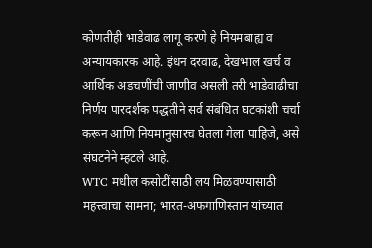कोणतीही भाडेवाढ लागू करणे हे नियमबाह्य व अन्यायकारक आहे. इंधन दरवाढ, देखभाल खर्च व आर्थिक अडचणींची जाणीव असली तरी भाडेवाढीचा निर्णय पारदर्शक पद्धतीने सर्व संबंधित घटकांशी चर्चा करून आणि नियमानुसारच घेतला गेला पाहिजे, असे संघटनेने म्हटले आहे.
WTC मधील कसोटींसाठी लय मिळवण्यासाठी महत्त्वाचा सामना; भारत-अफगाणिस्तान यांच्यात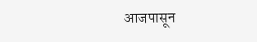आजपासून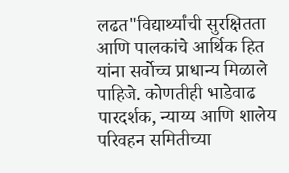लढत"विद्यार्थ्यांची सुरक्षितता आणि पालकांचे आर्थिक हित यांना सर्वोच्च प्राधान्य मिळाले पाहिजे. कोणतीही भाडेवाढ पारदर्शक, न्याय्य आणि शालेय परिवहन समितीच्या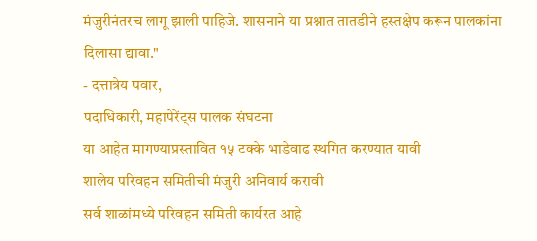मंजुरीनंतरच लागू झाली पाहिजे. शासनाने या प्रश्नात तातडीने हस्तक्षेप करून पालकांना दिलासा द्यावा."
- दत्तात्रेय पवार,
पदाधिकारी, महापेरेंट्स पालक संघटना
या आहेत मागण्याप्रस्तावित १५ टक्के भाडेवाढ स्थगित करण्यात यावी
शालेय परिवहन समितीची मंजुरी अनिवार्य करावी
सर्व शाळांमध्ये परिवहन समिती कार्यरत आहे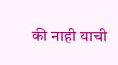की नाही याची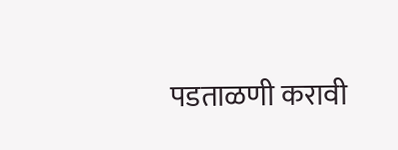पडताळणी करावी